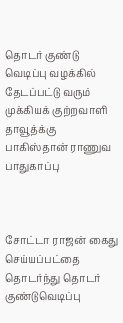தொடர் குண்டு வெடிப்பு வழக்கில் தேடப்பட்டு வரும் முக்கியக் குற்றவாளி தாவூத்க்கு பாகிஸ்தான் ராணுவ பாதுகாப்பு



சோட்டா ராஜன் கைது செய்யப்பட்தை தொடர்ந்து தொடர் குண்டுவெடிப்பு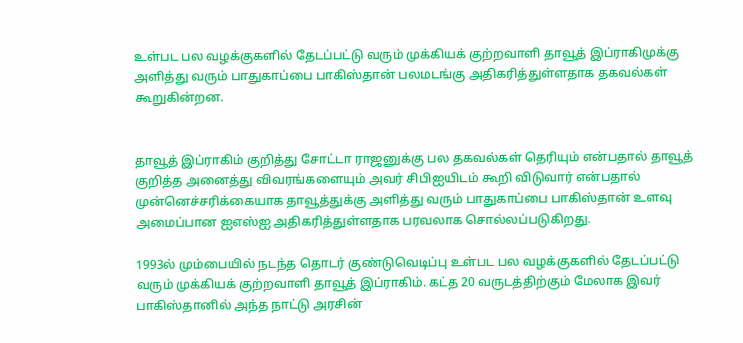உள்பட பல வழக்குகளில் தேடப்பட்டு வரும் முக்கியக் குற்றவாளி தாவூத் இப்ராகிமுக்கு அளித்து வரும் பாதுகாப்பை பாகிஸ்தான் பலமடங்கு அதிகரித்துள்ளதாக தகவல்கள் கூறுகின்றன.


தாவூத் இப்ராகிம் குறித்து சோட்டா ராஜனுக்கு பல தகவல்கள் தெரியும் என்பதால் தாவூத் குறித்த அனைத்து விவரங்களையும் அவர் சிபிஐயிடம் கூறி விடுவார் என்பதால் முன்னெச்சரிக்கையாக தாவூத்துக்கு அளித்து வரும் பாதுகாப்பை பாகிஸ்தான் உளவு அமைப்பான ஐஎஸ்ஐ அதிகரித்துள்ளதாக பரவலாக சொல்லப்படுகிறது.

1993ல் மும்பையில் நடந்த தொடர் குண்டுவெடிப்பு உள்பட பல வழக்குகளில் தேடப்பட்டு வரும் முக்கியக் குற்றவாளி தாவூத் இப்ராகிம். கட்த 20 வருடத்திற்கும் மேலாக இவர் பாகிஸ்தானில் அந்த நாட்டு அரசின்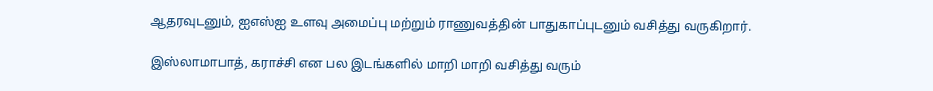ஆதரவுடனும், ஐஎஸ்ஐ உளவு அமைப்பு மற்றும் ராணுவத்தின் பாதுகாப்புடனும் வசித்து வருகிறார்.

இஸ்லாமாபாத், கராச்சி என பல இடங்களில் மாறி மாறி வசித்து வரும்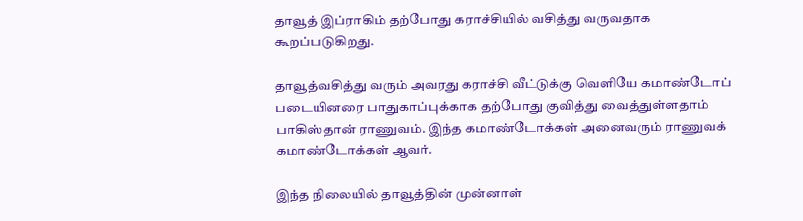தாவூத் இப்ராகிம் தற்போது கராச்சியில் வசித்து வருவதாக கூறப்படுகிறது.

தாவூத்வசித்து வரும் அவரது கராச்சி வீட்டுக்கு வெளியே கமாண்டோப் படையினரை பாதுகாப்புக்காக தற்போது குவித்து வைத்துள்ளதாம் பாகிஸ்தான் ராணுவம். இந்த கமாண்டோக்கள் அனைவரும் ராணுவக் கமாண்டோக்கள் ஆவர்.

இந்த நிலையில் தாவூத்தின் முன்னாள்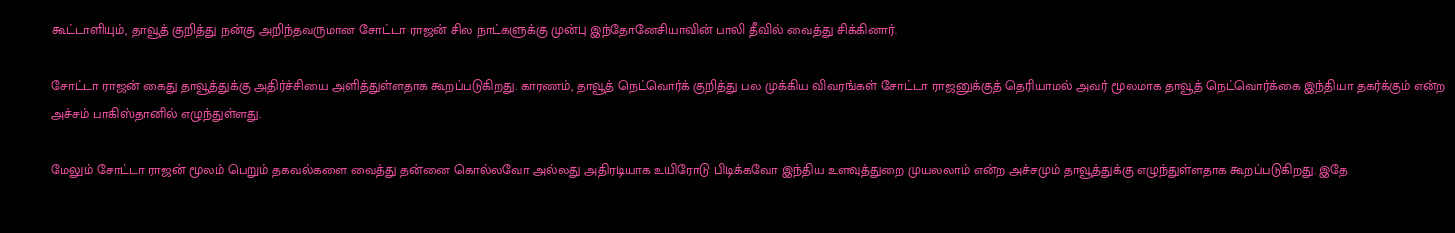கூட்டாளியும், தாவூத் குறித்து நன்கு அறிந்தவருமான சோட்டா ராஜன் சில நாட்களுக்கு முன்பு இந்தோனேசியாவின் பாலி தீவில் வைத்து சிக்கினார்.

சோட்டா ராஜன் கைது தாவூத்துக்கு அதிர்ச்சியை அளித்துள்ளதாக கூறப்படுகிறது. காரணம், தாவூத் நெட்வொர்க் குறித்து பல முக்கிய விவரங்கள் சோட்டா ராஜனுக்குத் தெரியாமல் அவர் மூலமாக தாவூத் நெட்வொர்க்கை இந்தியா தகர்க்கும் என்ற அச்சம் பாகிஸ்தானில் எழுந்துள்ளது.

மேலும் சோட்டா ராஜன் மூலம் பெறும் தகவல்களை வைத்து தன்னை கொல்லவோ அல்லது அதிரடியாக உயிரோடு பிடிக்கவோ இந்திய உளவுத்துறை முயலலாம் என்ற அச்சமும் தாவூத்துக்கு எழுந்துள்ளதாக கூறப்படுகிறது. இதே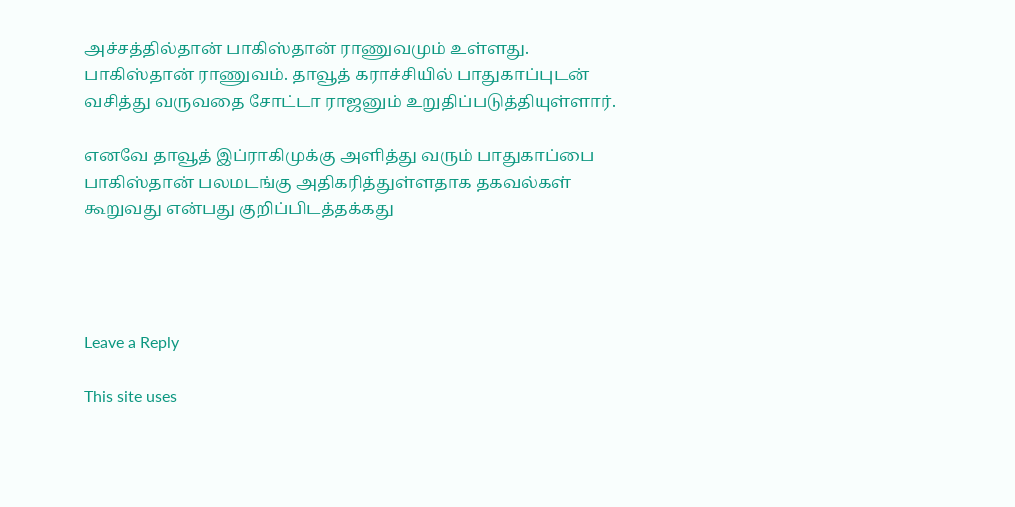அச்சத்தில்தான் பாகிஸ்தான் ராணுவமும் உள்ளது. பாகிஸ்தான் ராணுவம். தாவூத் கராச்சியில் பாதுகாப்புடன் வசித்து வருவதை சோட்டா ராஜனும் உறுதிப்படுத்தியுள்ளார்.

எனவே தாவூத் இப்ராகிமுக்கு அளித்து வரும் பாதுகாப்பை பாகிஸ்தான் பலமடங்கு அதிகரித்துள்ளதாக தகவல்கள் கூறுவது என்பது குறிப்பிடத்தக்கது




Leave a Reply

This site uses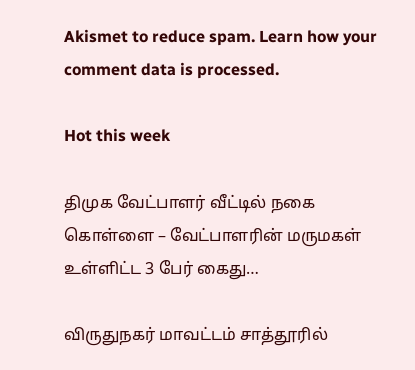Akismet to reduce spam. Learn how your comment data is processed.

Hot this week

திமுக வேட்பாளர் வீட்டில் நகை கொள்ளை – வேட்பாளரின் மருமகள் உள்ளிட்ட 3 பேர் கைது…

விருதுநகர் மாவட்டம் சாத்தூரில்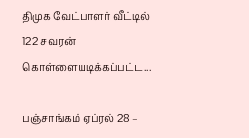திமுக வேட்பாளர் வீட்டில் 122 சவரன் கொள்ளையடிக்கப்பட்ட...

பஞ்சாங்கம் ஏப்ரல் 28 –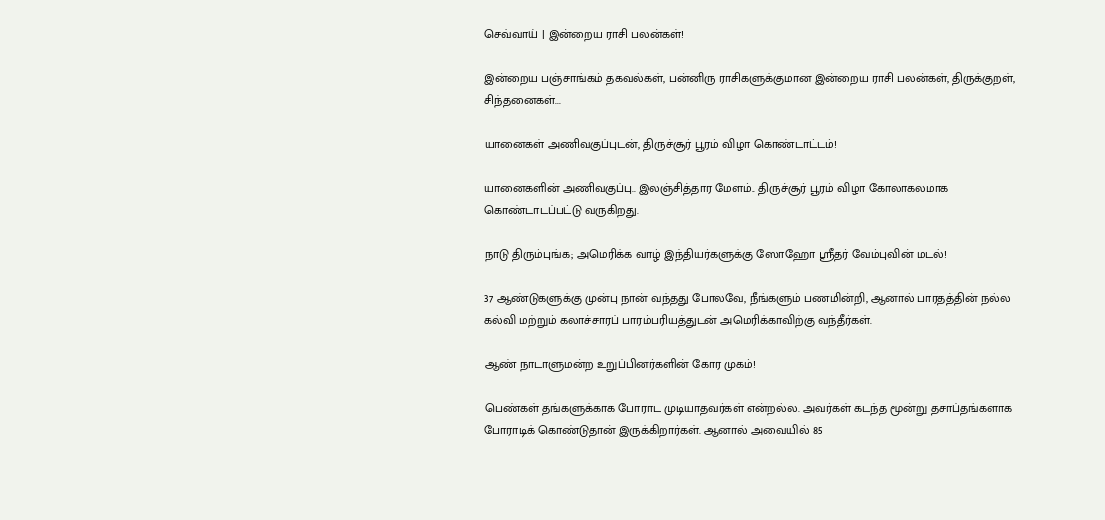செவ்வாய் | இன்றைய ராசி பலன்கள்!

இன்றைய பஞ்சாங்கம் தகவல்கள், பன்னிரு ராசிகளுக்குமான இன்றைய ராசி பலன்கள், திருக்குறள், சிந்தனைகள்...

யானைகள் அணிவகுப்புடன், திருச்சூர் பூரம் விழா கொண்டாட்டம்!

யானைகளின் அணிவகுப்பு.. இலஞ்சித்தார மேளம்.. திருச்சூர் பூரம் விழா கோலாகலமாக கொண்டாடப்பட்டு வருகிறது.

நாடு திரும்புங்க; அமெரிக்க வாழ் இந்தியர்களுக்கு ஸோஹோ ஸ்ரீதர் வேம்புவின் மடல்!

37 ஆண்டுகளுக்கு முன்பு நான் வந்தது போலவே, நீங்களும் பணமின்றி, ஆனால் பாரதத்தின் நல்ல கல்வி மற்றும் கலாச்சாரப் பாரம்பரியத்துடன் அமெரிக்காவிற்கு வந்தீர்கள்.

ஆண் நாடாளுமன்ற உறுப்பினர்களின் கோர முகம்!

பெண்கள் தங்களுக்காக போராட முடியாதவர்கள் என்றல்ல. அவர்கள் கடந்த மூன்று தசாப்தங்களாக போராடிக் கொண்டுதான் இருக்கிறார்கள். ஆனால் அவையில் 85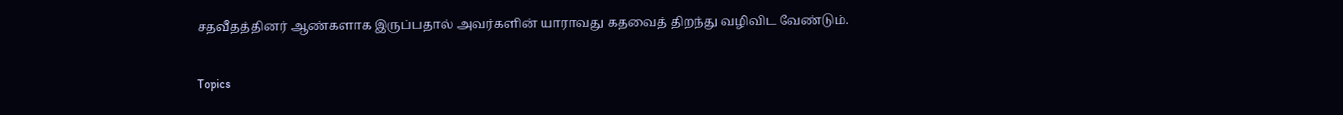சதவீதத்தினர் ஆண்களாக இருப்பதால் அவர்களின் யாராவது கதவைத் திறந்து வழிவிட வேண்டும்.

Topics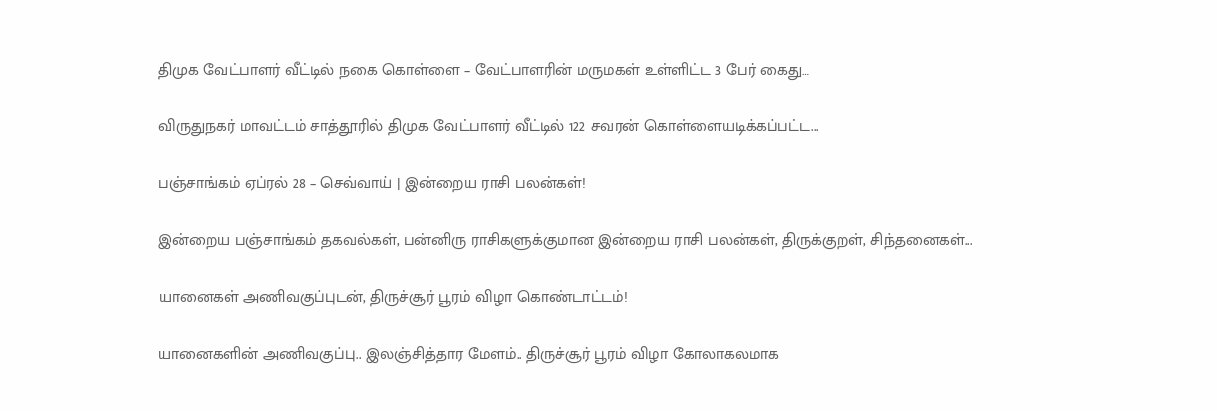திமுக வேட்பாளர் வீட்டில் நகை கொள்ளை – வேட்பாளரின் மருமகள் உள்ளிட்ட 3 பேர் கைது…

விருதுநகர் மாவட்டம் சாத்தூரில் திமுக வேட்பாளர் வீட்டில் 122 சவரன் கொள்ளையடிக்கப்பட்ட...

பஞ்சாங்கம் ஏப்ரல் 28 – செவ்வாய் | இன்றைய ராசி பலன்கள்!

இன்றைய பஞ்சாங்கம் தகவல்கள், பன்னிரு ராசிகளுக்குமான இன்றைய ராசி பலன்கள், திருக்குறள், சிந்தனைகள்...

யானைகள் அணிவகுப்புடன், திருச்சூர் பூரம் விழா கொண்டாட்டம்!

யானைகளின் அணிவகுப்பு.. இலஞ்சித்தார மேளம்.. திருச்சூர் பூரம் விழா கோலாகலமாக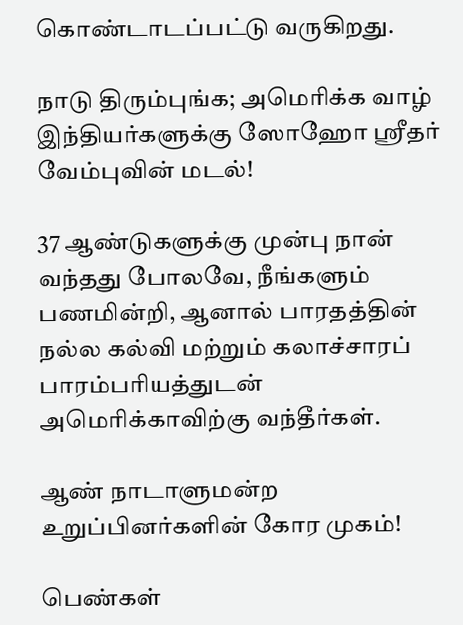கொண்டாடப்பட்டு வருகிறது.

நாடு திரும்புங்க; அமெரிக்க வாழ் இந்தியர்களுக்கு ஸோஹோ ஸ்ரீதர் வேம்புவின் மடல்!

37 ஆண்டுகளுக்கு முன்பு நான் வந்தது போலவே, நீங்களும் பணமின்றி, ஆனால் பாரதத்தின் நல்ல கல்வி மற்றும் கலாச்சாரப் பாரம்பரியத்துடன் அமெரிக்காவிற்கு வந்தீர்கள்.

ஆண் நாடாளுமன்ற உறுப்பினர்களின் கோர முகம்!

பெண்கள்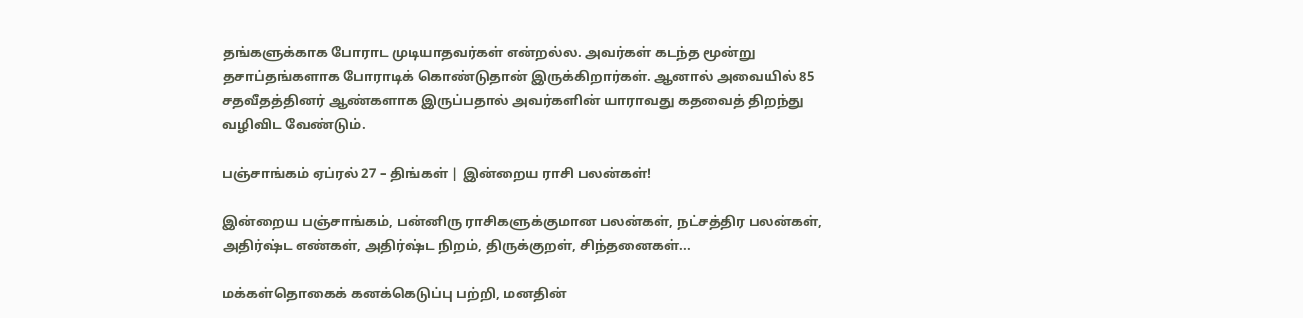தங்களுக்காக போராட முடியாதவர்கள் என்றல்ல. அவர்கள் கடந்த மூன்று தசாப்தங்களாக போராடிக் கொண்டுதான் இருக்கிறார்கள். ஆனால் அவையில் 85 சதவீதத்தினர் ஆண்களாக இருப்பதால் அவர்களின் யாராவது கதவைத் திறந்து வழிவிட வேண்டும்.

பஞ்சாங்கம் ஏப்ரல் 27 – திங்கள் | இன்றைய ராசி பலன்கள்!

இன்றைய பஞ்சாங்கம், பன்னிரு ராசிகளுக்குமான பலன்கள், நட்சத்திர பலன்கள், அதிர்ஷ்ட எண்கள், அதிர்ஷ்ட நிறம், திருக்குறள், சிந்தனைகள்...

மக்கள்தொகைக் கனக்கெடுப்பு பற்றி, மனதின்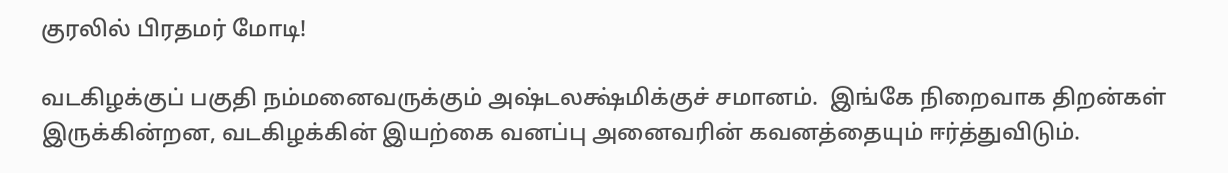குரலில் பிரதமர் மோடி!

வடகிழக்குப் பகுதி நம்மனைவருக்கும் அஷ்டலக்ஷ்மிக்குச் சமானம்.  இங்கே நிறைவாக திறன்கள் இருக்கின்றன, வடகிழக்கின் இயற்கை வனப்பு அனைவரின் கவனத்தையும் ஈர்த்துவிடும்.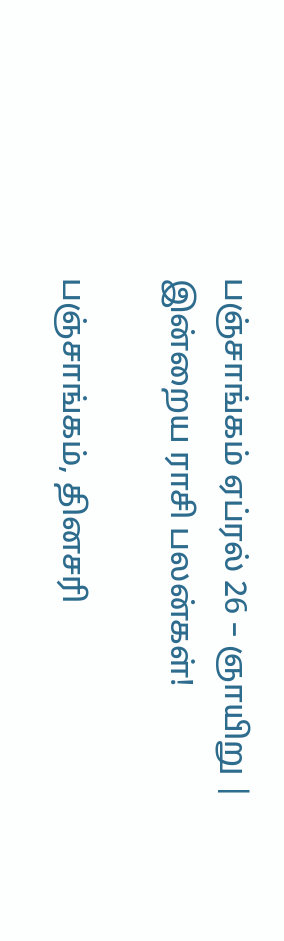பஞ்சாங்கம் ஏப்ரல் 26 – ஞாயிறு | இன்றைய ராசி பலன்கள்!

பஞ்சாங்கம், தினசரி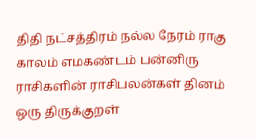திதி நட்சத்திரம் நல்ல நேரம் ராகு காலம் எமகண்டம் பன்னிரு ராசிகளின் ராசிபலன்கள் தினம் ஒரு திருக்குறள்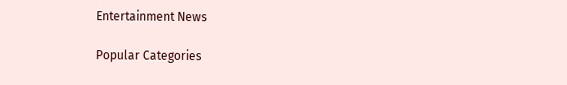Entertainment News

Popular Categories